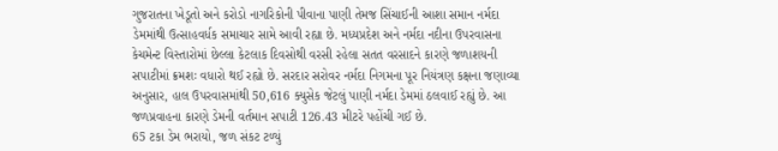ગુજરાતના ખેડૂતો અને કરોડો નાગરિકોની પીવાના પાણી તેમજ સિંચાઈની આશા સમાન નર્મદા ડેમમાંથી ઉત્સાહવર્ધક સમાચાર સામે આવી રહ્યા છે. મધ્યપ્રદેશ અને નર્મદા નદીના ઉપરવાસના કેચમેન્ટ વિસ્તારોમાં છેલ્લા કેટલાક દિવસોથી વરસી રહેલા સતત વરસાદને કારણે જળાશયની સપાટીમાં ક્રમશઃ વધારો થઈ રહ્યો છે. સરદાર સરોવર નર્મદા નિગમના પૂર નિયંત્રણ કક્ષના જણાવ્યા અનુસાર, હાલ ઉપરવાસમાંથી 50,616 ક્યુસેક જેટલું પાણી નર્મદા ડેમમાં ઠલવાઈ રહ્યું છે. આ જળપ્રવાહના કારણે ડેમની વર્તમાન સપાટી 126.43 મીટરે પહોંચી ગઈ છે.
65 ટકા ડેમ ભરાયો, જળ સંકટ ટળ્યું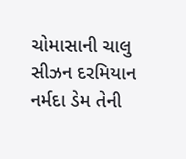ચોમાસાની ચાલુ સીઝન દરમિયાન નર્મદા ડેમ તેની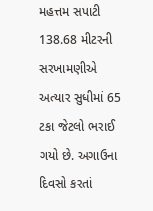મહત્તમ સપાટી 138.68 મીટરની સરખામણીએ અત્યાર સુધીમાં 65 ટકા જેટલો ભરાઈ ગયો છે. અગાઉના દિવસો કરતાં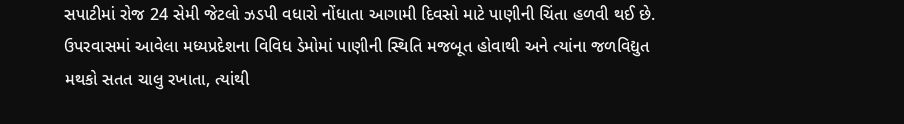સપાટીમાં રોજ 24 સેમી જેટલો ઝડપી વધારો નોંધાતા આગામી દિવસો માટે પાણીની ચિંતા હળવી થઈ છે. ઉપરવાસમાં આવેલા મધ્યપ્રદેશના વિવિધ ડેમોમાં પાણીની સ્થિતિ મજબૂત હોવાથી અને ત્યાંના જળવિદ્યુત મથકો સતત ચાલુ રખાતા, ત્યાંથી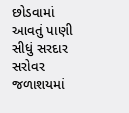છોડવામાં આવતું પાણી સીધું સરદાર સરોવર જળાશયમાં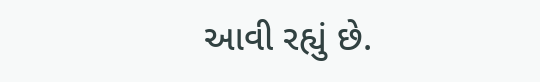આવી રહ્યું છે.